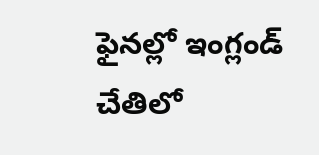ఫైనల్లో ఇంగ్లండ్ చేతిలో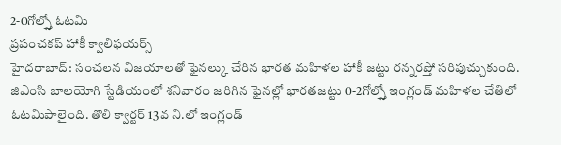2-0గోల్స్తో ఓటమి
ప్రపంచకప్ హాకీ క్వాలిఫయర్స్
హైదరాబాద్: సంచలన విజయాలతో ఫైనల్కు చేరిన భారత మహిళల హాకీ జట్టు రన్నరప్తో సరిపుచ్చుకుంది. జిఎంసి బాలయోగి స్టేడియంలో శనివారం జరిగిన ఫైనల్లో భారతజట్టు 0-2గోల్స్తో ఇంగ్లండ్ మహిళల చేతిలో ఓటమిపాలైంది. తొలి క్వార్టర్ 13వ ని.లో ఇంగ్లండ్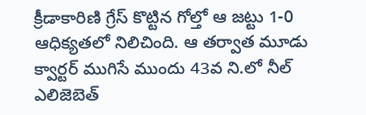క్రీడాకారిణి గ్రేస్ కొట్టిన గోల్తో ఆ జట్టు 1-0 ఆధిక్యతలో నిలిచింది. ఆ తర్వాత మూడు క్వార్టర్ ముగిసే ముందు 43వ ని.లో నీల్ ఎలిజెబెత్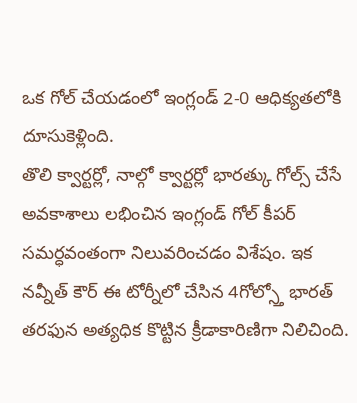ఒక గోల్ చేయడంలో ఇంగ్లండ్ 2-0 ఆధిక్యతలోకి దూసుకెళ్లింది.
తొలి క్వార్టర్లో, నాల్గో క్వార్టర్లో భారత్కు గోల్స్ చేసే అవకాశాలు లభించిన ఇంగ్లండ్ గోల్ కీపర్ సమర్ధవంతంగా నిలువరించడం విశేషం. ఇక నవ్నీత్ కౌర్ ఈ టోర్నీలో చేసిన 4గోల్స్తో భారత్ తరఫున అత్యధిక కొట్టిన క్రీడాకారిణిగా నిలిచింది.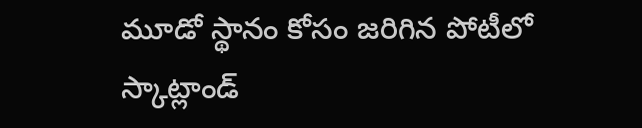మూడో స్థానం కోసం జరిగిన పోటీలో స్కాట్లాండ్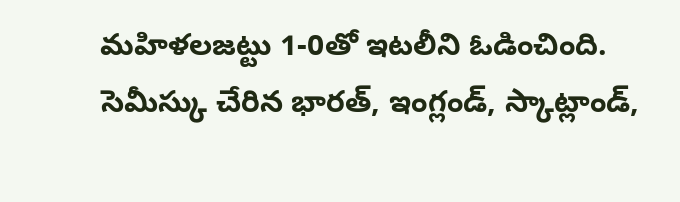మహిళలజట్టు 1-0తో ఇటలీని ఓడించింది. సెమీస్కు చేరిన భారత్, ఇంగ్లండ్, స్కాట్లాండ్,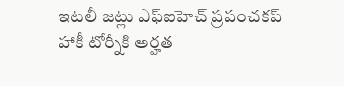ఇటలీ జట్లు ఎఫ్ఐహెచ్ ప్రపంచకప్ హాకీ టోర్నీకి అర్హత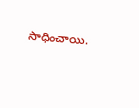సాధించాయి.